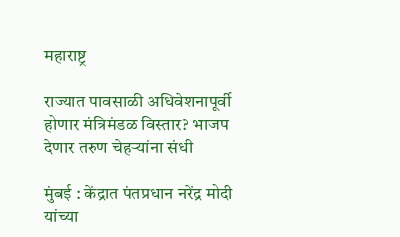महाराष्ट्र

राज्यात पावसाळी अधिवेशनापूर्वी होणार मंत्रिमंडळ विस्तार? भाजप देणार तरुण चेहऱ्यांना संधी

मुंबई : केंद्रात पंतप्रधान नरेंद्र मोदी यांच्या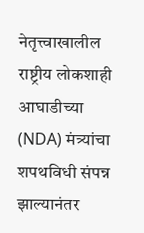नेतृत्त्वाखालील राष्ट्रीय लोकशाही आघाडीच्या (NDA) मंत्र्यांचा शपथविधी संपन्न झाल्यानंतर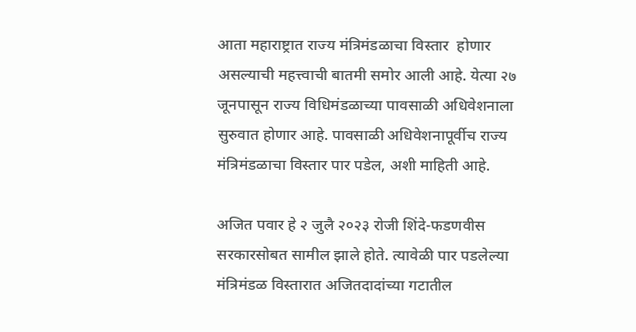आता महाराष्ट्रात राज्य मंत्रिमंडळाचा विस्तार  होणार असल्याची महत्त्वाची बातमी समोर आली आहे. येत्या २७ जूनपासून राज्य विधिमंडळाच्या पावसाळी अधिवेशनाला सुरुवात होणार आहे. पावसाळी अधिवेशनापूर्वीच राज्य मंत्रिमंडळाचा विस्तार पार पडेल, अशी माहिती आहे.

अजित पवार हे २ जुलै २०२३ रोजी शिंदे-फडणवीस सरकारसोबत सामील झाले होते. त्यावेळी पार पडलेल्या मंत्रिमंडळ विस्तारात अजितदादांच्या गटातील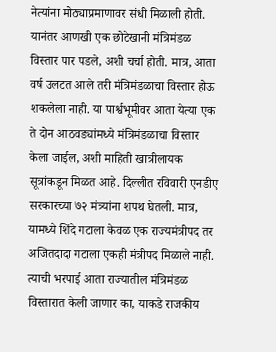नेत्यांना मोठ्याप्रमाणावर संधी मिळाली होती. यानंतर आणखी एक छोटेखानी मंत्रिमंडळ विस्तार पार पडले, अशी चर्चा होती. मात्र, आता वर्ष उलटत आले तरी मंत्रिमंडळाचा विस्तार होऊ शकलेला नाही. या पार्श्वभूमीवर आता येत्या एक ते दोन आठवड्यांमध्ये मंत्रिमंडळाचा विस्तार केला जाईल, अशी माहिती खात्रीलायक सूत्रांकडून मिळत आहे. दिल्लीत रविवारी एनडीए सरकारच्या ७२ मंत्र्यांना शपथ घेतली. मात्र, यामध्ये शिंदे गटाला केवळ एक राज्यमंत्रीपद तर अजितदादा गटाला एकही मंत्रीपद मिळाले नाही. त्याची भरपाई आता राज्यातील मंत्रिमंडळ विस्तारात केली जाणार का, याकडे राजकीय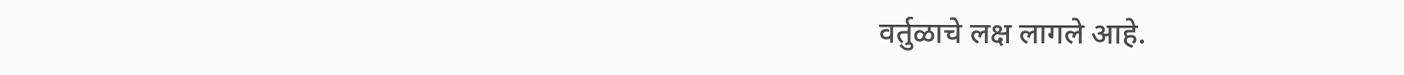वर्तुळाचे लक्ष लागले आहे.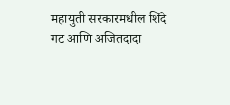महायुती सरकारमधील शिंदे गट आणि अजितदादा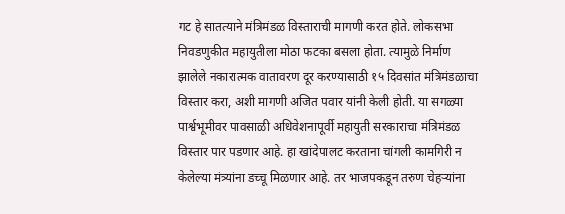गट हे सातत्याने मंत्रिमंडळ विस्ताराची मागणी करत होते. लोकसभा निवडणुकीत महायुतीला मोठा फटका बसला होता. त्यामुळे निर्माण झालेले नकारात्मक वातावरण दूर करण्यासाठी १५ दिवसांत मंत्रिमंडळाचा विस्तार करा, अशी मागणी अजित पवार यांनी केली होती. या सगळ्या पार्श्वभूमीवर पावसाळी अधिवेशनापूर्वी महायुती सरकाराचा मंत्रिमंडळ विस्तार पार पडणार आहे. हा खांदेपालट करताना चांगली कामगिरी न केलेल्या मंत्र्यांना डच्चू मिळणार आहे. तर भाजपकडून तरुण चेहऱ्यांना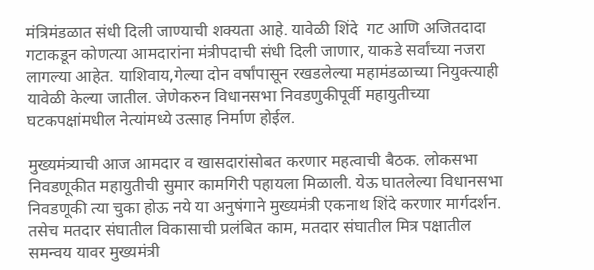मंत्रिमंडळात संधी दिली जाण्याची शक्यता आहे. यावेळी शिंदे  गट आणि अजितदादा गटाकडून कोणत्या आमदारांना मंत्रीपदाची संधी दिली जाणार, याकडे सर्वांच्या नजरा लागल्या आहेत. याशिवाय,गेल्या दोन वर्षांपासून रखडलेल्या महामंडळाच्या नियुक्त्याही यावेळी केल्या जातील. जेणेकरुन विधानसभा निवडणुकीपूर्वी महायुतीच्या घटकपक्षांमधील नेत्यांमध्ये उत्साह निर्माण होईल.

मुख्यमंत्र्याची आज आमदार व खासदारांसोबत करणार महत्वाची बैठक. लोकसभा निवडणूकीत महायुतीची सुमार कामगिरी पहायला मिळाली. येऊ घातलेल्या विधानसभा निवडणूकी त्या चुका होऊ नये या अनुषंगाने मुख्यमंत्री एकनाथ शिंदे करणार मार्गदर्शन. तसेच मतदार संघातील विकासाची प्रलंबित काम, मतदार संघातील मित्र पक्षातील समन्वय यावर मुख्यमंत्री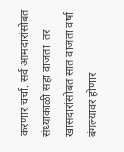करणार चर्चा. सर्व आमदारांसोबत संध्याकाळी सहा वाजता  तर खासदारांसोबत सात वाजता वर्षा बंगल्यावर होणार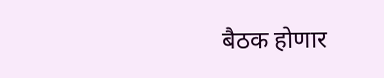बैठक होणार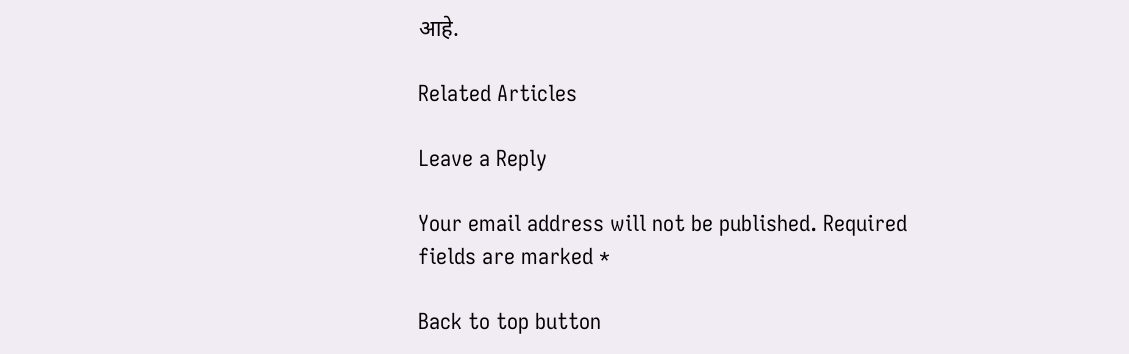आहे.

Related Articles

Leave a Reply

Your email address will not be published. Required fields are marked *

Back to top button